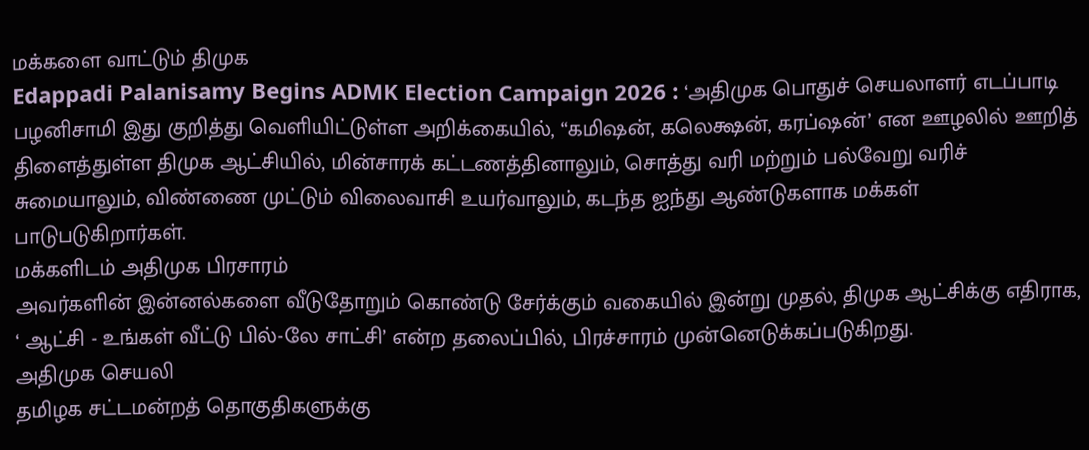மக்களை வாட்டும் திமுக
Edappadi Palanisamy Begins ADMK Election Campaign 2026 : ‘அதிமுக பொதுச் செயலாளர் எடப்பாடி பழனிசாமி இது குறித்து வெளியிட்டுள்ள அறிக்கையில், “கமிஷன், கலெக்ஷன், கரப்ஷன்’ என ஊழலில் ஊறித் திளைத்துள்ள திமுக ஆட்சியில், மின்சாரக் கட்டணத்தினாலும், சொத்து வரி மற்றும் பல்வேறு வரிச் சுமையாலும், விண்ணை முட்டும் விலைவாசி உயர்வாலும், கடந்த ஐந்து ஆண்டுகளாக மக்கள் பாடுபடுகிறார்கள்.
மக்களிடம் அதிமுக பிரசாரம்
அவர்களின் இன்னல்களை வீடுதோறும் கொண்டு சேர்க்கும் வகையில் இன்று முதல், திமுக ஆட்சிக்கு எதிராக, ‘ ஆட்சி - உங்கள் வீட்டு பில்-லே சாட்சி’ என்ற தலைப்பில், பிரச்சாரம் முன்னெடுக்கப்படுகிறது.
அதிமுக செயலி
தமிழக சட்டமன்றத் தொகுதிகளுக்கு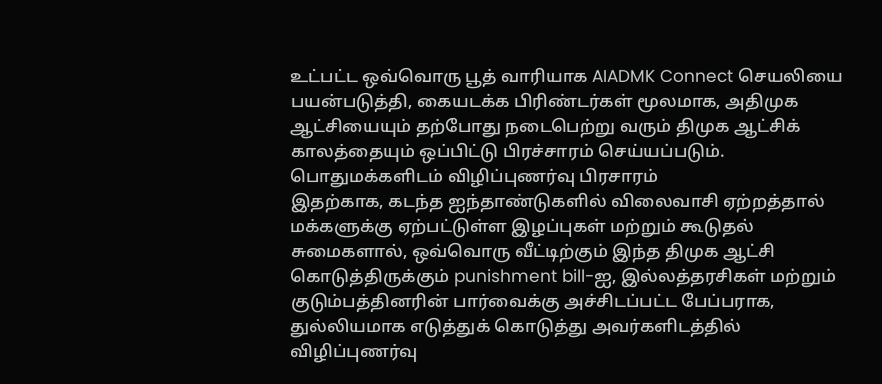உட்பட்ட ஒவ்வொரு பூத் வாரியாக AIADMK Connect செயலியை பயன்படுத்தி, கையடக்க பிரிண்டர்கள் மூலமாக, அதிமுக ஆட்சியையும் தற்போது நடைபெற்று வரும் திமுக ஆட்சிக் காலத்தையும் ஒப்பிட்டு பிரச்சாரம் செய்யப்படும்.
பொதுமக்களிடம் விழிப்புணர்வு பிரசாரம்
இதற்காக, கடந்த ஐந்தாண்டுகளில் விலைவாசி ஏற்றத்தால் மக்களுக்கு ஏற்பட்டுள்ள இழப்புகள் மற்றும் கூடுதல் சுமைகளால், ஒவ்வொரு வீட்டிற்கும் இந்த திமுக ஆட்சி கொடுத்திருக்கும் punishment bill-ஐ, இல்லத்தரசிகள் மற்றும் குடும்பத்தினரின் பார்வைக்கு அச்சிடப்பட்ட பேப்பராக, துல்லியமாக எடுத்துக் கொடுத்து அவர்களிடத்தில் விழிப்புணர்வு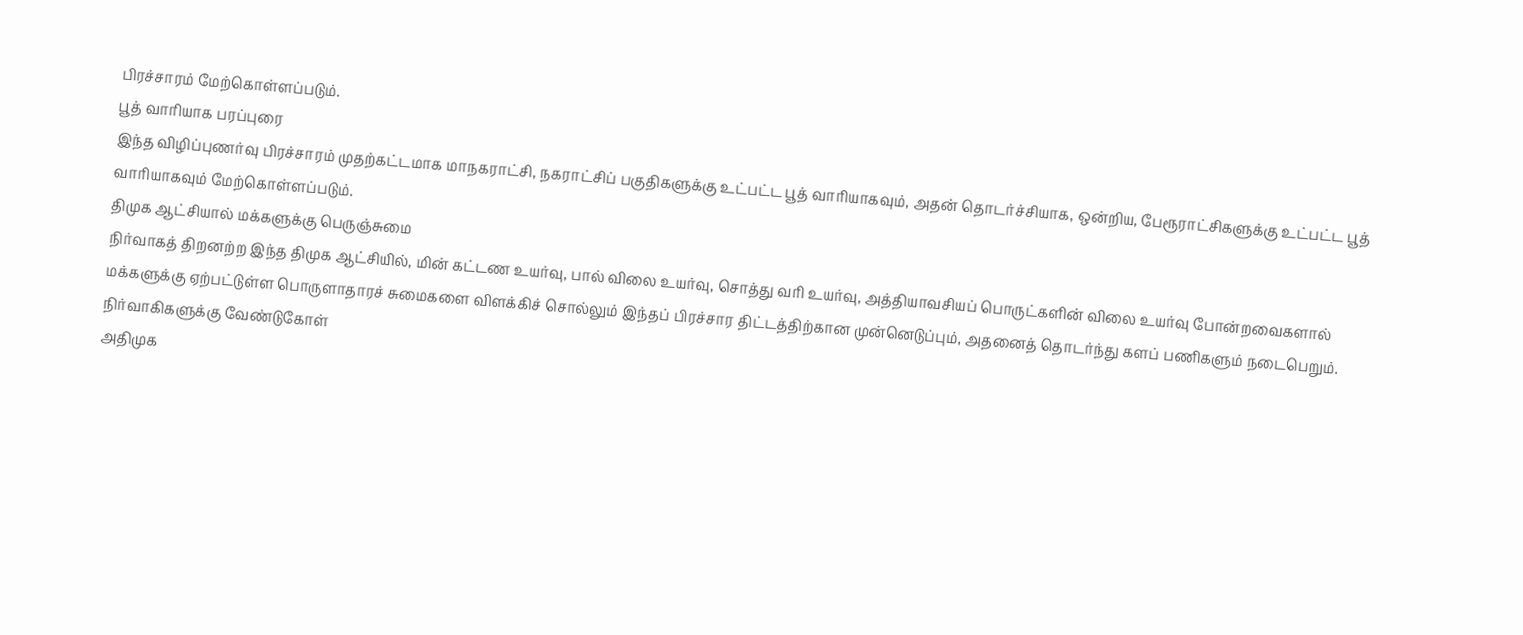பிரச்சாரம் மேற்கொள்ளப்படும்.
பூத் வாரியாக பரப்புரை
இந்த விழிப்புணர்வு பிரச்சாரம் முதற்கட்டமாக மாநகராட்சி, நகராட்சிப் பகுதிகளுக்கு உட்பட்ட பூத் வாரியாகவும், அதன் தொடர்ச்சியாக, ஒன்றிய, பேரூராட்சிகளுக்கு உட்பட்ட பூத் வாரியாகவும் மேற்கொள்ளப்படும்.
திமுக ஆட்சியால் மக்களுக்கு பெருஞ்சுமை
நிர்வாகத் திறனற்ற இந்த திமுக ஆட்சியில், மின் கட்டண உயர்வு, பால் விலை உயர்வு, சொத்து வரி உயர்வு, அத்தியாவசியப் பொருட்களின் விலை உயர்வு போன்றவைகளால் மக்களுக்கு ஏற்பட்டுள்ள பொருளாதாரச் சுமைகளை விளக்கிச் சொல்லும் இந்தப் பிரச்சார திட்டத்திற்கான முன்னெடுப்பும், அதனைத் தொடர்ந்து களப் பணிகளும் நடைபெறும்.
நிர்வாகிகளுக்கு வேண்டுகோள்
அதிமுக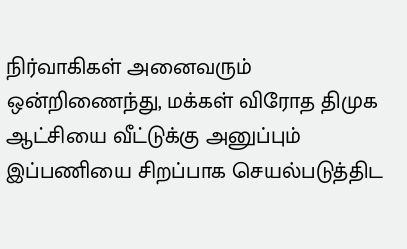நிர்வாகிகள் அனைவரும் ஒன்றிணைந்து, மக்கள் விரோத திமுக ஆட்சியை வீட்டுக்கு அனுப்பும் இப்பணியை சிறப்பாக செயல்படுத்திட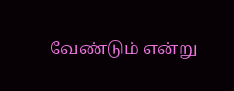வேண்டும் என்று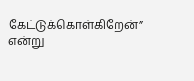கேட்டுக்கொள்கிறேன்” என்று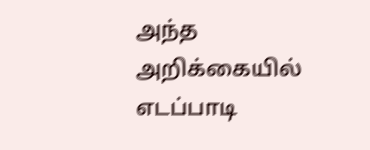அந்த அறிக்கையில் எடப்பாடி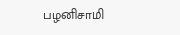பழனிசாமி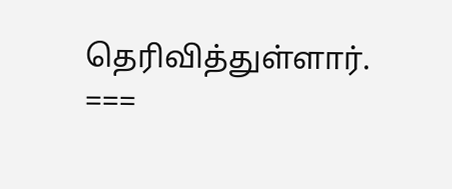தெரிவித்துள்ளார்.
===